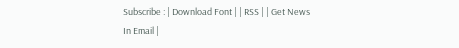Subscribe : | Download Font | | RSS | | Get News In Email |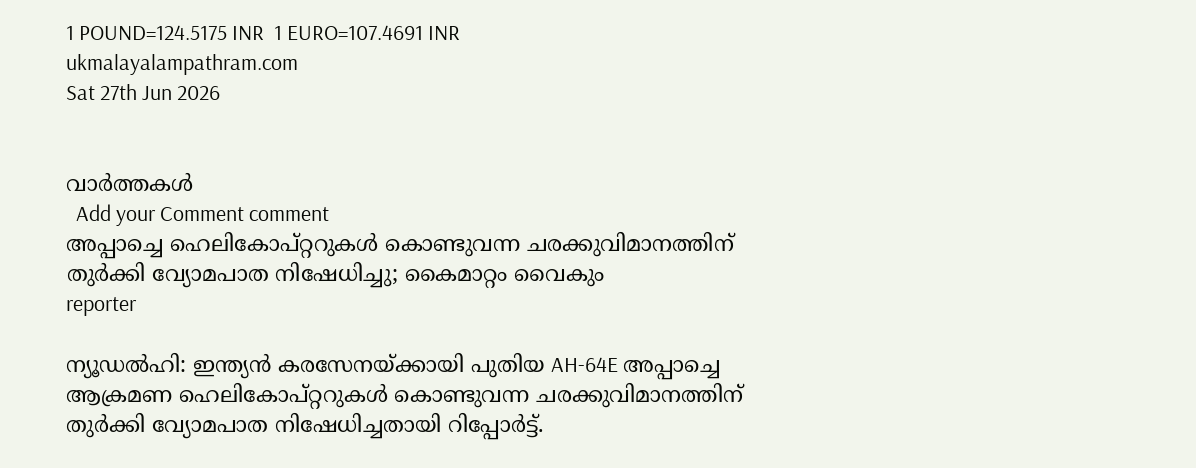1 POUND=124.5175 INR  1 EURO=107.4691 INR
ukmalayalampathram.com
Sat 27th Jun 2026


വാര്‍ത്തകള്‍
  Add your Comment comment
അപ്പാച്ചെ ഹെലികോപ്റ്ററുകള്‍ കൊണ്ടുവന്ന ചരക്കുവിമാനത്തിന് തുര്‍ക്കി വ്യോമപാത നിഷേധിച്ചു; കൈമാറ്റം വൈകും
reporter

ന്യൂഡല്‍ഹി: ഇന്ത്യന്‍ കരസേനയ്ക്കായി പുതിയ AH-64E അപ്പാച്ചെ ആക്രമണ ഹെലികോപ്റ്ററുകള്‍ കൊണ്ടുവന്ന ചരക്കുവിമാനത്തിന് തുര്‍ക്കി വ്യോമപാത നിഷേധിച്ചതായി റിപ്പോര്‍ട്ട്.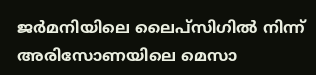ജര്‍മനിയിലെ ലൈപ്സിഗില്‍ നിന്ന് അരിസോണയിലെ മെസാ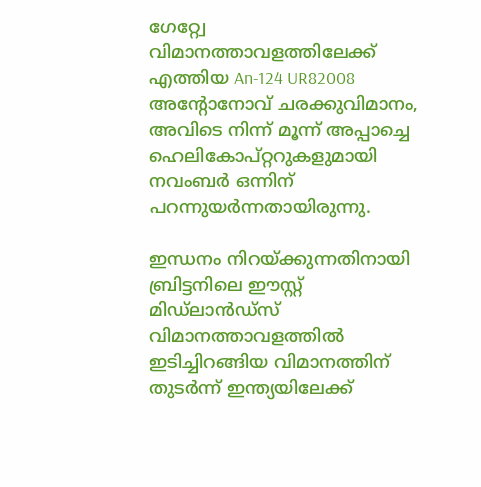ഗേറ്റ്വേ വിമാനത്താവളത്തിലേക്ക് എത്തിയ An-124 UR82008 അന്റോനോവ് ചരക്കുവിമാനം, അവിടെ നിന്ന് മൂന്ന് അപ്പാച്ചെ ഹെലികോപ്റ്ററുകളുമായി നവംബര്‍ ഒന്നിന് പറന്നുയര്‍ന്നതായിരുന്നു.

ഇന്ധനം നിറയ്ക്കുന്നതിനായി ബ്രിട്ടനിലെ ഈസ്റ്റ് മിഡ്‌ലാന്‍ഡ്‌സ് വിമാനത്താവളത്തില്‍ ഇടിച്ചിറങ്ങിയ വിമാനത്തിന് തുടര്‍ന്ന് ഇന്ത്യയിലേക്ക്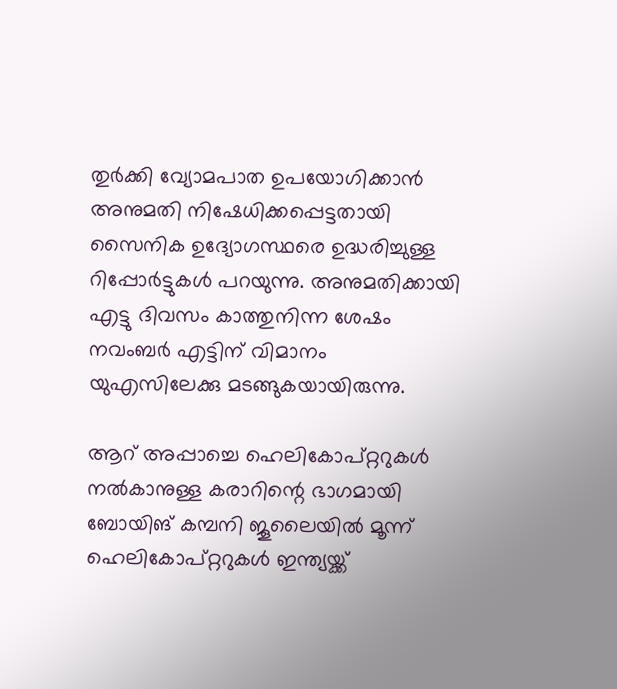തുര്‍ക്കി വ്യോമപാത ഉപയോഗിക്കാന്‍ അനുമതി നിഷേധിക്കപ്പെട്ടതായി സൈനിക ഉദ്യോഗസ്ഥരെ ഉദ്ധരിച്ചുള്ള റിപ്പോര്‍ട്ടുകള്‍ പറയുന്നു. അനുമതിക്കായി എട്ടു ദിവസം കാത്തുനിന്ന ശേഷം നവംബര്‍ എട്ടിന് വിമാനം യുഎസിലേക്കു മടങ്ങുകയായിരുന്നു.

ആറ് അപ്പാച്ചെ ഹെലികോപ്റ്ററുകള്‍ നല്‍കാനുള്ള കരാറിന്റെ ഭാഗമായി ബോയിങ് കമ്പനി ജൂലൈയില്‍ മൂന്ന് ഹെലികോപ്റ്ററുകള്‍ ഇന്ത്യയ്ക്ക്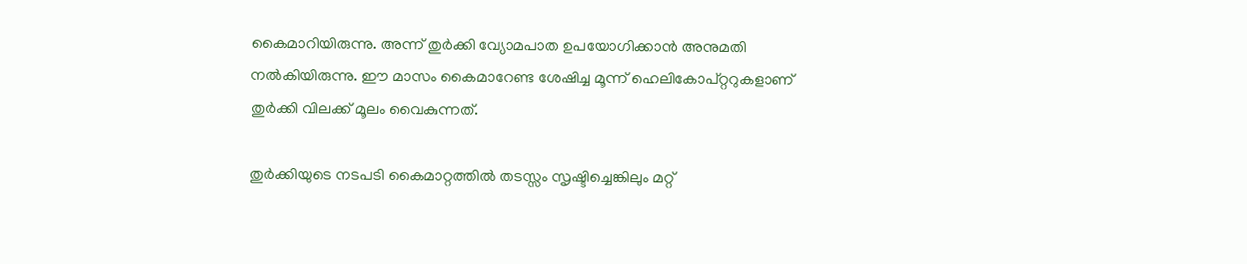കൈമാറിയിരുന്നു. അന്ന് തുര്‍ക്കി വ്യോമപാത ഉപയോഗിക്കാന്‍ അനുമതി നല്‍കിയിരുന്നു. ഈ മാസം കൈമാറേണ്ട ശേഷിച്ച മൂന്ന് ഹെലികോപ്റ്ററുകളാണ് തുര്‍ക്കി വിലക്ക് മൂലം വൈകുന്നത്.

തുര്‍ക്കിയുടെ നടപടി കൈമാറ്റത്തില്‍ തടസ്സം സൃഷ്ടിച്ചെങ്കിലും മറ്റ്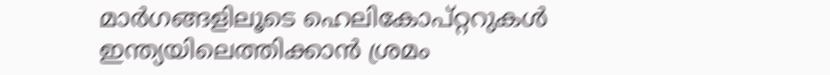മാര്‍ഗങ്ങളിലൂടെ ഹെലികോപ്റ്ററുകള്‍ ഇന്ത്യയിലെത്തിക്കാന്‍ ശ്രമം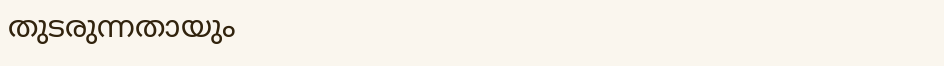തുടരുന്നതായും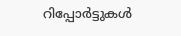റിപ്പോര്‍ട്ടുകള്‍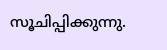സൂചിപ്പിക്കുന്നു.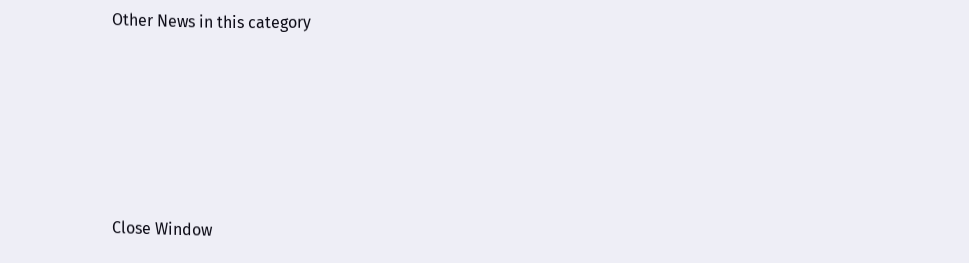Other News in this category








Close Window